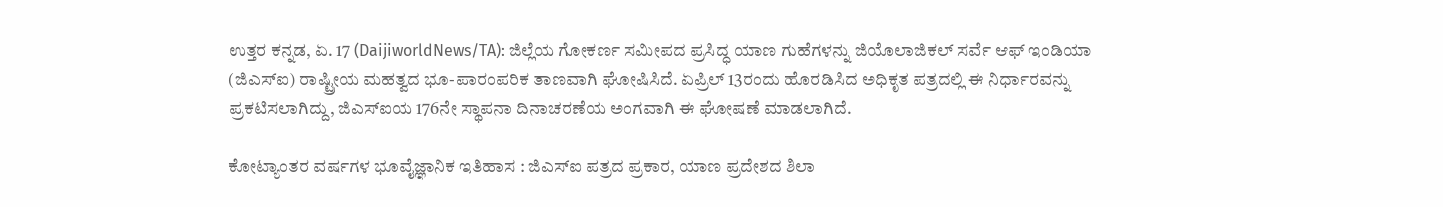ಉತ್ತರ ಕನ್ನಡ, ಏ. 17 (DaijiworldNews/TA): ಜಿಲ್ಲೆಯ ಗೋಕರ್ಣ ಸಮೀಪದ ಪ್ರಸಿದ್ಧ ಯಾಣ ಗುಹೆಗಳನ್ನು ಜಿಯೊಲಾಜಿಕಲ್ ಸರ್ವೆ ಆಫ್ ಇಂಡಿಯಾ (ಜಿಎಸ್ಐ) ರಾಷ್ಟ್ರೀಯ ಮಹತ್ವದ ಭೂ-ಪಾರಂಪರಿಕ ತಾಣವಾಗಿ ಘೋಷಿಸಿದೆ. ಏಪ್ರಿಲ್ 13ರಂದು ಹೊರಡಿಸಿದ ಅಧಿಕೃತ ಪತ್ರದಲ್ಲಿ ಈ ನಿರ್ಧಾರವನ್ನು ಪ್ರಕಟಿಸಲಾಗಿದ್ದು, ಜಿಎಸ್ಐಯ 176ನೇ ಸ್ಥಾಪನಾ ದಿನಾಚರಣೆಯ ಅಂಗವಾಗಿ ಈ ಘೋಷಣೆ ಮಾಡಲಾಗಿದೆ.

ಕೋಟ್ಯಾಂತರ ವರ್ಷಗಳ ಭೂವೈಜ್ಞಾನಿಕ ಇತಿಹಾಸ : ಜಿಎಸ್ಐ ಪತ್ರದ ಪ್ರಕಾರ, ಯಾಣ ಪ್ರದೇಶದ ಶಿಲಾ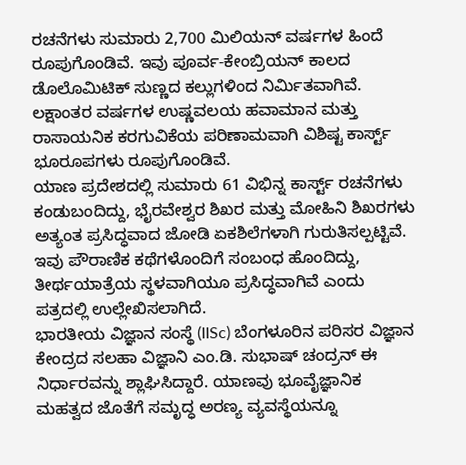ರಚನೆಗಳು ಸುಮಾರು 2,700 ಮಿಲಿಯನ್ ವರ್ಷಗಳ ಹಿಂದೆ ರೂಪುಗೊಂಡಿವೆ. ಇವು ಪೂರ್ವ-ಕೇಂಬ್ರಿಯನ್ ಕಾಲದ ಡೊಲೊಮಿಟಿಕ್ ಸುಣ್ಣದ ಕಲ್ಲುಗಳಿಂದ ನಿರ್ಮಿತವಾಗಿವೆ. ಲಕ್ಷಾಂತರ ವರ್ಷಗಳ ಉಷ್ಣವಲಯ ಹವಾಮಾನ ಮತ್ತು ರಾಸಾಯನಿಕ ಕರಗುವಿಕೆಯ ಪರಿಣಾಮವಾಗಿ ವಿಶಿಷ್ಟ ಕಾರ್ಸ್ಟ್ ಭೂರೂಪಗಳು ರೂಪುಗೊಂಡಿವೆ.
ಯಾಣ ಪ್ರದೇಶದಲ್ಲಿ ಸುಮಾರು 61 ವಿಭಿನ್ನ ಕಾರ್ಸ್ಟ್ ರಚನೆಗಳು ಕಂಡುಬಂದಿದ್ದು, ಭೈರವೇಶ್ವರ ಶಿಖರ ಮತ್ತು ಮೋಹಿನಿ ಶಿಖರಗಳು ಅತ್ಯಂತ ಪ್ರಸಿದ್ಧವಾದ ಜೋಡಿ ಏಕಶಿಲೆಗಳಾಗಿ ಗುರುತಿಸಲ್ಪಟ್ಟಿವೆ. ಇವು ಪೌರಾಣಿಕ ಕಥೆಗಳೊಂದಿಗೆ ಸಂಬಂಧ ಹೊಂದಿದ್ದು, ತೀರ್ಥಯಾತ್ರೆಯ ಸ್ಥಳವಾಗಿಯೂ ಪ್ರಸಿದ್ಧವಾಗಿವೆ ಎಂದು ಪತ್ರದಲ್ಲಿ ಉಲ್ಲೇಖಿಸಲಾಗಿದೆ.
ಭಾರತೀಯ ವಿಜ್ಞಾನ ಸಂಸ್ಥೆ (IISc) ಬೆಂಗಳೂರಿನ ಪರಿಸರ ವಿಜ್ಞಾನ ಕೇಂದ್ರದ ಸಲಹಾ ವಿಜ್ಞಾನಿ ಎಂ.ಡಿ. ಸುಭಾಷ್ ಚಂದ್ರನ್ ಈ ನಿರ್ಧಾರವನ್ನು ಶ್ಲಾಘಿಸಿದ್ದಾರೆ. ಯಾಣವು ಭೂವೈಜ್ಞಾನಿಕ ಮಹತ್ವದ ಜೊತೆಗೆ ಸಮೃದ್ಧ ಅರಣ್ಯ ವ್ಯವಸ್ಥೆಯನ್ನೂ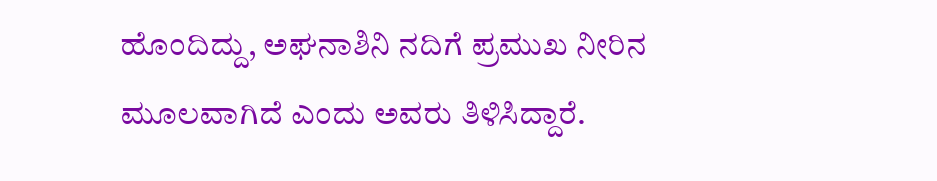ಹೊಂದಿದ್ದು, ಅಘನಾಶಿನಿ ನದಿಗೆ ಪ್ರಮುಖ ನೀರಿನ ಮೂಲವಾಗಿದೆ ಎಂದು ಅವರು ತಿಳಿಸಿದ್ದಾರೆ.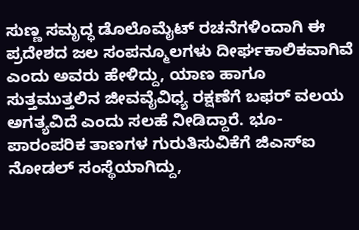ಸುಣ್ಣ ಸಮೃದ್ಧ ಡೊಲೊಮೈಟ್ ರಚನೆಗಳಿಂದಾಗಿ ಈ ಪ್ರದೇಶದ ಜಲ ಸಂಪನ್ಮೂಲಗಳು ದೀರ್ಘಕಾಲಿಕವಾಗಿವೆ ಎಂದು ಅವರು ಹೇಳಿದ್ದು, ಯಾಣ ಹಾಗೂ ಸುತ್ತಮುತ್ತಲಿನ ಜೀವವೈವಿಧ್ಯ ರಕ್ಷಣೆಗೆ ಬಫರ್ ವಲಯ ಅಗತ್ಯವಿದೆ ಎಂದು ಸಲಹೆ ನೀಡಿದ್ದಾರೆ. ಭೂ-ಪಾರಂಪರಿಕ ತಾಣಗಳ ಗುರುತಿಸುವಿಕೆಗೆ ಜಿಎಸ್ಐ ನೋಡಲ್ ಸಂಸ್ಥೆಯಾಗಿದ್ದು,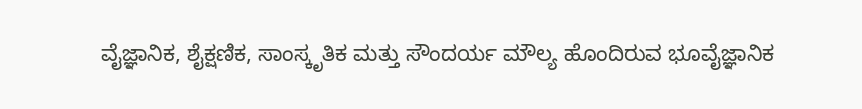ವೈಜ್ಞಾನಿಕ, ಶೈಕ್ಷಣಿಕ, ಸಾಂಸ್ಕೃತಿಕ ಮತ್ತು ಸೌಂದರ್ಯ ಮೌಲ್ಯ ಹೊಂದಿರುವ ಭೂವೈಜ್ಞಾನಿಕ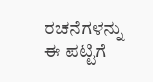ರಚನೆಗಳನ್ನು ಈ ಪಟ್ಟಿಗೆ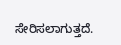ಸೇರಿಸಲಾಗುತ್ತದೆ.